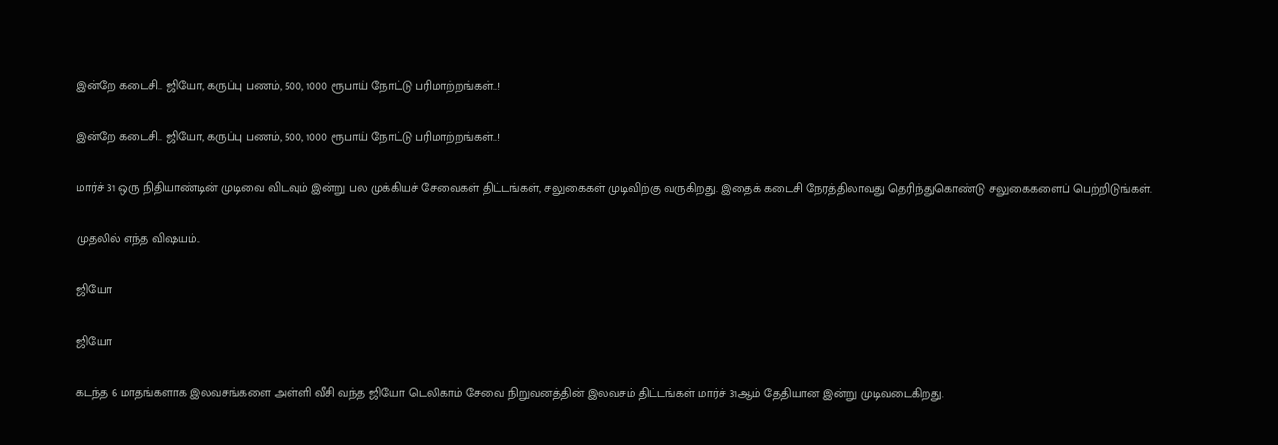இன்றே கடைசி.. ஜியோ, கருப்பு பணம், 500, 1000 ரூபாய் நோட்டு பரிமாற்றங்கள்..!

இன்றே கடைசி.. ஜியோ, கருப்பு பணம், 500, 1000 ரூபாய் நோட்டு பரிமாற்றங்கள்..!

மார்ச் 31 ஒரு நிதியாண்டின் முடிவை விடவும் இன்று பல முக்கியச் சேவைகள் திட்டங்கள், சலுகைகள் முடிவிற்கு வருகிறது. இதைக் கடைசி நேரத்திலாவது தெரிந்துகொண்டு சலுகைகளைப் பெற்றிடுங்கள்.

முதலில் எந்த விஷயம்..

ஜியோ

ஜியோ

கடந்த 6 மாதங்களாக இலவசங்களை அள்ளி வீசி வந்த ஜியோ டெலிகாம் சேவை நிறுவனத்தின் இலவசம் திட்டங்கள் மார்ச் 31ஆம் தேதியான இன்று முடிவடைகிறது.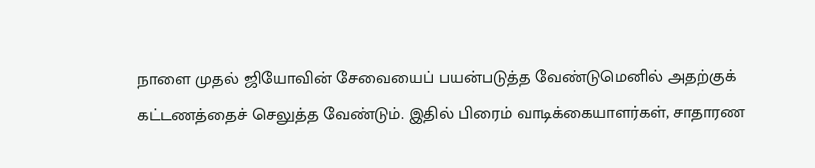நாளை முதல் ஜியோவின் சேவையைப் பயன்படுத்த வேண்டுமெனில் அதற்குக் கட்டணத்தைச் செலுத்த வேண்டும். இதில் பிரைம் வாடிக்கையாளர்கள், சாதாரண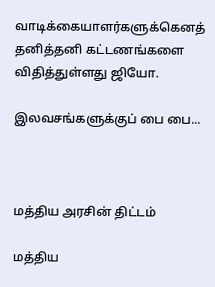வாடிக்கையாளர்களுக்கெனத் தனித்தனி கட்டணங்களை விதித்துள்ளது ஜியோ.

இலவசங்களுக்குப் பை பை...



மத்திய அரசின் திட்டம்

மத்திய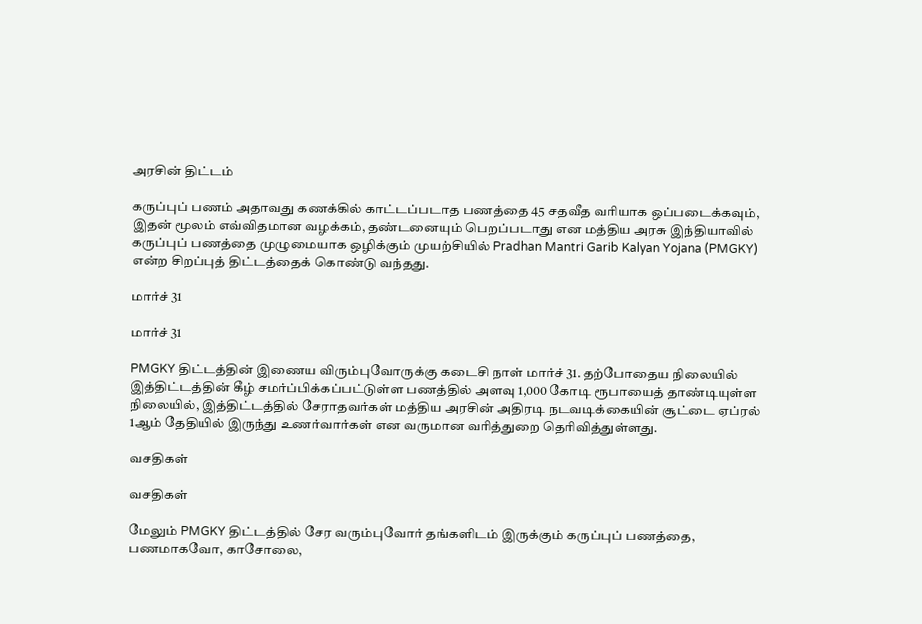அரசின் திட்டம்

கருப்புப் பணம் அதாவது கணக்கில் காட்டப்படாத பணத்தை 45 சதவீத வரியாக ஒப்படைக்கவும், இதன் மூலம் எவ்விதமான வழக்கம், தண்டனையும் பெறப்படாது என மத்திய அரசு இந்தியாவில் கருப்புப் பணத்தை முழுமையாக ஒழிக்கும் முயற்சியில் Pradhan Mantri Garib Kalyan Yojana (PMGKY) என்ற சிறப்புத் திட்டத்தைக் கொண்டு வந்தது.

மார்ச் 31

மார்ச் 31

PMGKY திட்டத்தின் இணைய விரும்புவோருக்கு கடைசி நாள் மார்ச் 31. தற்போதைய நிலையில் இத்திட்டத்தின் கீழ் சமர்ப்பிக்கப்பட்டுள்ள பணத்தில் அளவு 1,000 கோடி ரூபாயைத் தாண்டியுள்ள நிலையில், இத்திட்டத்தில் சேராதவர்கள் மத்திய அரசின் அதிரடி நடவடிக்கையின் சூட்டை ஏப்ரல் 1ஆம் தேதியில் இருந்து உணர்வார்கள் என வருமான வரித்துறை தெரிவித்துள்ளது.

வசதிகள்

வசதிகள்

மேலும் PMGKY திட்டத்தில் சேர வரும்புவோர் தங்களிடம் இருக்கும் கருப்புப் பணத்தை, பணமாகவோ, காசோலை,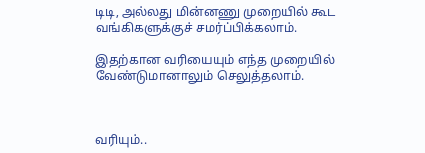டிடி, அல்லது மின்னணு முறையில் கூட வங்கிகளுக்குச் சமர்ப்பிக்கலாம்.

இதற்கான வரியையும் எந்த முறையில் வேண்டுமானாலும் செலுத்தலாம்.



வரியும்..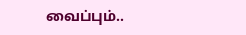வைப்பும்..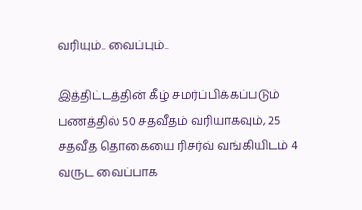வரியும்.. வைப்பும்..

இத்திட்டத்தின் கீழ் சமர்ப்பிக்கப்படும் பணத்தில் 50 சதவீதம் வரியாகவும், 25 சதவீத தொகையை ரிசர்வ் வங்கியிடம் 4 வருட வைப்பாக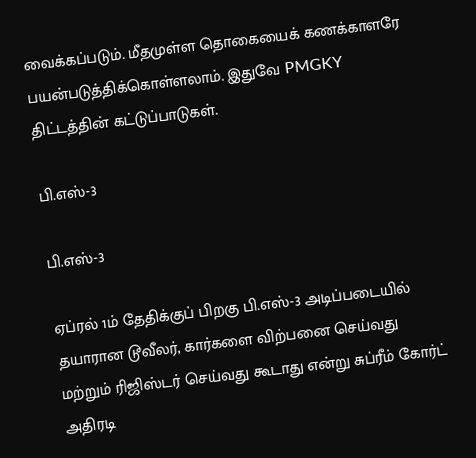வைக்கப்படும். மீதமுள்ள தொகையைக் கணக்காளரே பயன்படுத்திக்கொள்ளலாம். இதுவே PMGKY திட்டத்தின் கட்டுப்பாடுகள்.

பி.எஸ்-3

பி.எஸ்-3

ஏப்ரல் 1ம் தேதிக்குப் பிறகு பி.எஸ்-3 அடிப்படையில் தயாரான டூவீலர், கார்களை விற்பனை செய்வது மற்றும் ரிஜிஸ்டர் செய்வது கூடாது என்று சுப்ரீம் கோர்ட் அதிரடி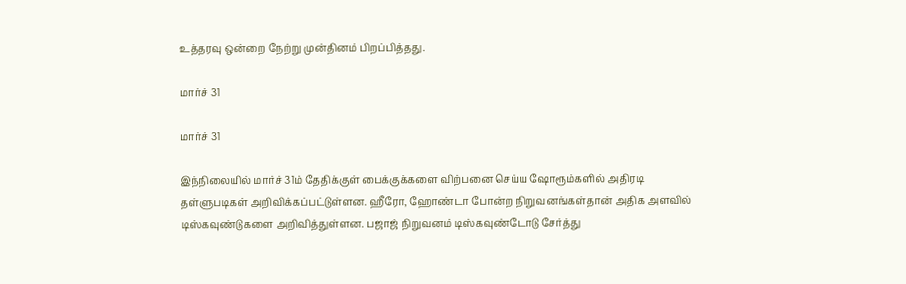உத்தரவு ஒன்றை நேற்று முன்தினம் பிறப்பித்தது.

மார்ச் 31

மார்ச் 31

இந்நிலையில் மார்ச் 31ம் தேதிக்குள் பைக்குக்களை விற்பனை செய்ய ஷோரூம்களில் அதிரடி தள்ளுபடிகள் அறிவிக்கப்பட்டுள்ளன. ஹீரோ, ஹோண்டா போன்ற நிறுவனங்கள்தான் அதிக அளவில் டிஸ்கவுண்டுகளை அறிவித்துள்ளன. பஜாஜ் நிறுவனம் டிஸ்கவுண்டோடு சேர்த்து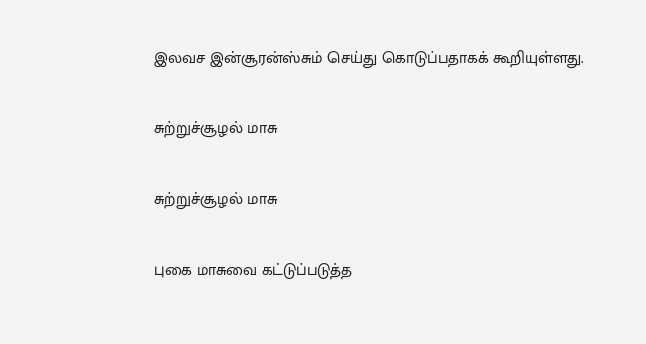இலவச இன்சூரன்ஸ்சும் செய்து கொடுப்பதாகக் கூறியுள்ளது.

சுற்றுச்சூழல் மாசு

சுற்றுச்சூழல் மாசு

புகை மாசுவை கட்டுப்படுத்த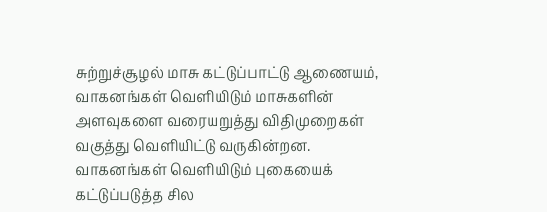சுற்றுச்சூழல் மாசு கட்டுப்பாட்டு ஆணையம், வாகனங்கள் வெளியிடும் மாசுகளின் அளவுகளை வரையறுத்து விதிமுறைகள் வகுத்து வெளியிட்டு வருகின்றன. வாகனங்கள் வெளியிடும் புகையைக் கட்டுப்படுத்த சில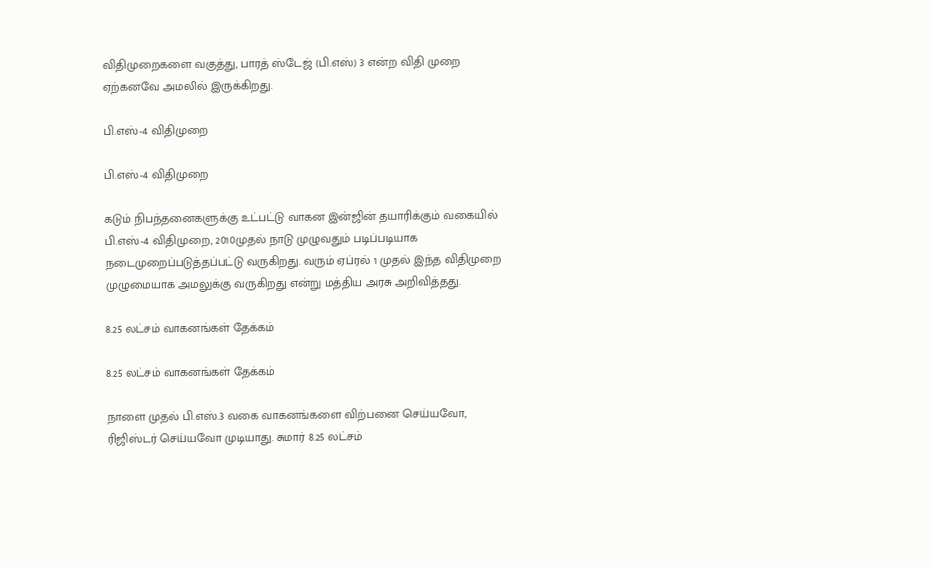விதிமுறைகளை வகுத்து, பாரத் ஸ்டேஜ் (பி.எஸ்) 3 என்ற விதி முறை ஏற்கனவே அமலில் இருக்கிறது.

பி.எஸ்-4 விதிமுறை

பி.எஸ்-4 விதிமுறை

கடும் நிபந்தனைகளுக்கு உட்பட்டு வாகன இன்ஜின் தயாரிக்கும் வகையில் பி.எஸ்-4 விதிமுறை, 2010முதல் நாடு முழுவதும் படிப்படியாக நடைமுறைப்படுத்தப்பட்டு வருகிறது. வரும் ஏப்ரல் 1 முதல் இந்த விதிமுறை முழுமையாக அமலுக்கு வருகிறது என்று மத்திய அரசு அறிவித்தது.

8.25 லட்சம் வாகனங்கள் தேக்கம்

8.25 லட்சம் வாகனங்கள் தேக்கம்

நாளை முதல் பி.எஸ்.3 வகை வாகனங்களை விற்பனை செய்யவோ, ரிஜிஸ்டர் செய்யவோ முடியாது. சுமார் 8.25 லட்சம்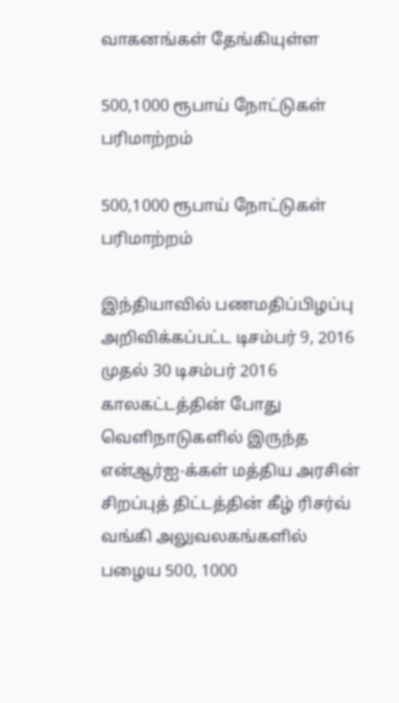வாகனங்கள் தேங்கியுள்ள

500,1000 ரூபாய் நோட்டுகள் பரிமாற்றம்

500,1000 ரூபாய் நோட்டுகள் பரிமாற்றம்

இந்தியாவில் பணமதிப்பிழப்பு அறிவிக்கப்பட்ட டிசம்பர் 9, 2016 முதல் 30 டிசம்பர் 2016 காலகட்டத்தின் போது வெளிநாடுகளில் இருந்த என்ஆர்ஐ-க்கள் மத்திய அரசின் சிறப்புத் திட்டத்தின் கீழ் ரிசர்வ் வங்கி அலுவலகங்களில் பழைய 500, 1000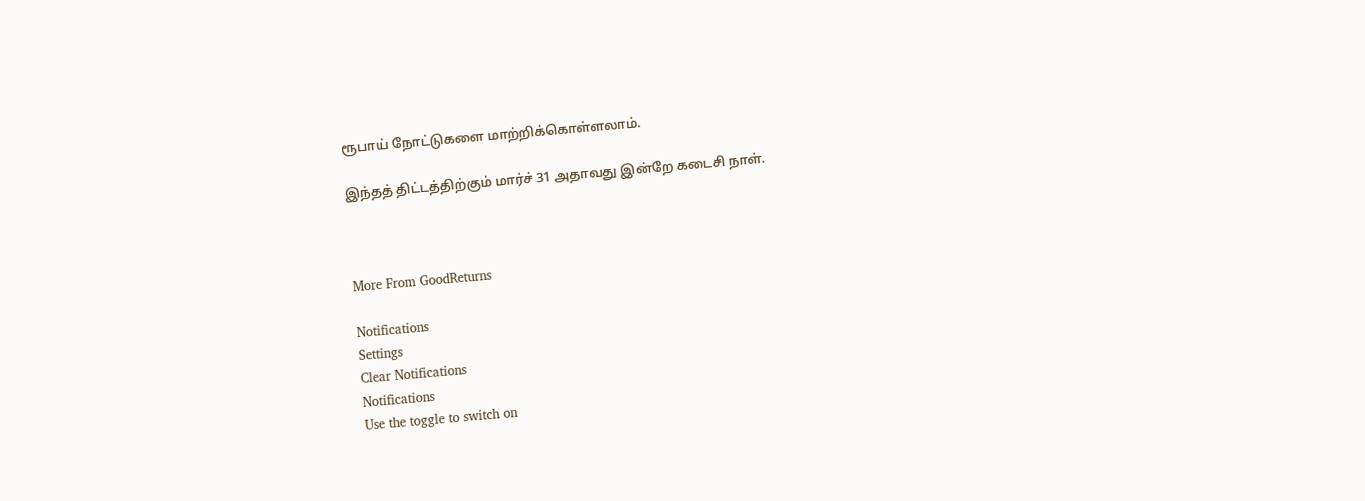ரூபாய் நோட்டுகளை மாற்றிக்கொள்ளலாம்.

இந்தத் திட்டத்திற்கும் மார்ச் 31 அதாவது இன்றே கடைசி நாள்.



More From GoodReturns

Notifications
Settings
Clear Notifications
Notifications
Use the toggle to switch on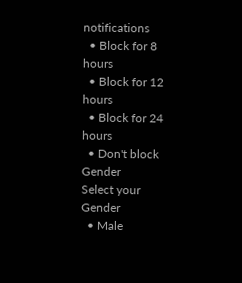notifications
  • Block for 8 hours
  • Block for 12 hours
  • Block for 24 hours
  • Don't block
Gender
Select your Gender
  • Male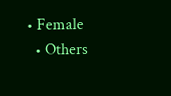• Female
  • Others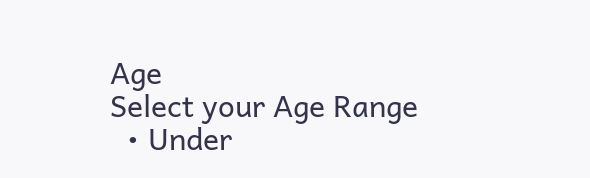Age
Select your Age Range
  • Under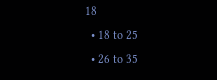18
  • 18 to 25
  • 26 to 35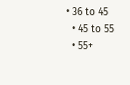• 36 to 45
  • 45 to 55
  • 55+